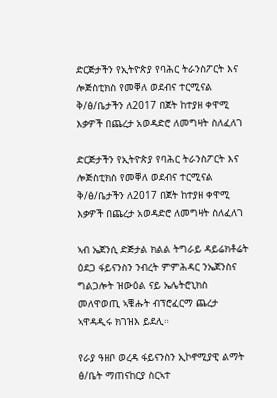ድርጅታችን የኢትዮጵያ የባሕር ትራንስፖርት እና ሎጅስቲክስ የመቐለ ወደብና ተርሚናል ቅ/ፅ/ቤታችን ለ2017 በጀት ከተያዘ ቀዋሚ እቃዎች በጨረታ አወዳድሮ ለመግዛት ስለፈለገ

ድርጅታችን የኢትዮጵያ የባሕር ትራንስፖርት እና ሎጅስቲክስ የመቐለ ወደብና ተርሚናል ቅ/ፅ/ቤታችን ለ2017 በጀት ከተያዘ ቀዋሚ እቃዎች በጨረታ አወዳድሮ ለመግዛት ስለፈለገ

ኣብ ኤጀንሲ ድጅታል ክልል ትግራይ ዳይሬክቶሬት ዕደጋ ፋይናንስን ንብረት ምምሕዳር ንኤጀንስና ግልጋሎት ዝውዕል ናይ ኤሌትሮኒክስ መለዋወጢ ኣቑሑት ብፕሮፈርማ ጨረታ ኣዋዳዲሩ ክገዝእ ይደሊ።

የራያ ዓዘቦ ወረዳ ፋይናንስን ኢኮኖሚያዊ ልማት ፅ/ቤት ማጠናከርያ ስርኣተ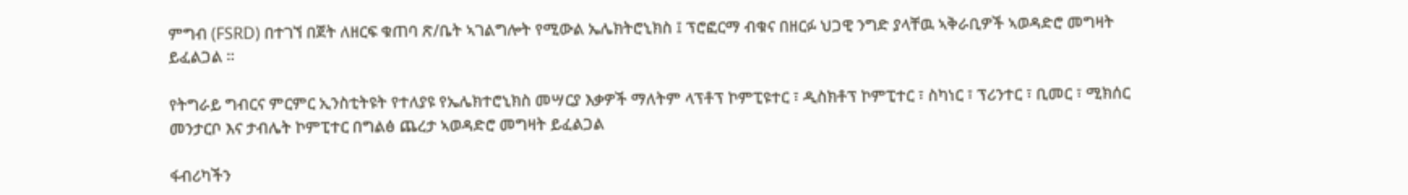ምግብ (FSRD) በተገኘ በጀት ለዘርፍ ቁጠባ ጽ/ቤት ኣገልግሎት የሚውል ኤሌክትሮኒክስ ፤ ፕሮፎርማ ብቁና በዘርፉ ህጋዊ ንግድ ያላቸዉ ኣቅራቢዎች ኣወዳድሮ መግዛት ይፈልጋል ።

የትግራይ ግብርና ምርምር ኢንስቲትዩት የተለያዩ የኤሌክተሮኒክስ መሣርያ እቃዎች ማለትም ላፕቶፕ ኮምፒዩተር ፣ ዲስክቶፕ ኮምፒተር ፣ ስካነር ፣ ፕሪንተር ፣ ቢመር ፣ ሚክሰር መንታርቦ እና ታብሌት ኮምፒተር በግልፅ ጨረታ ኣወዳድሮ መግዛት ይፈልጋል

ፋብሪካችን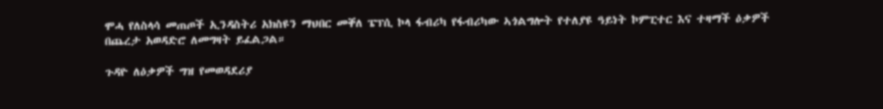ሞሓ የለስላሳ መጠጦች ኢንዳስትሪ አክስዩን ማህበር መቐለ ፔፕሲ ኮላ ፋብሪካ የፋብሪካው ኣጎልግሎት የተለያዩ ዓይነት ኮምፒተር እና ተዛማች ዕቃዎች በጨረታ አወዳድሮ ለመግዛት ይፈልጋል።

ጉዳዮ ለዕቃዎች ግዝ የመወዳደሪያ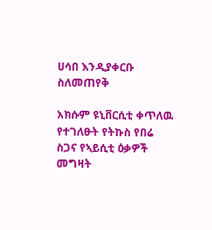ሀሳበ እንዲያቀርቡ ስለመጠየቅ

አክሱም ዩኒቨርሲቲ ቀጥለዉ የተገለፁት የትኩስ የበሬ ስጋና የኣይሲቲ ዕቃዎች መግዛት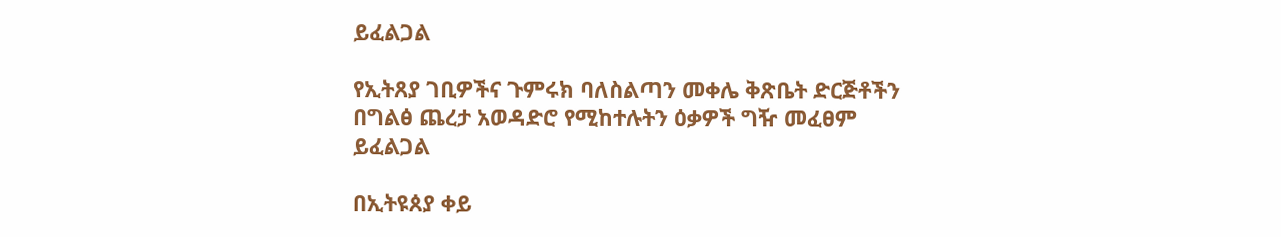ይፈልጋል

የኢትጸያ ገቢዎችና ጉምሩክ ባለስልጣን መቀሌ ቅጽቤት ድርጅቶችን በግልፅ ጨረታ አወዳድሮ የሚከተሉትን ዕቃዎች ግዥ መፈፀም ይፈልጋል

በኢትዩጰያ ቀይ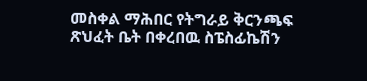መስቀል ማሕበር የትግራይ ቅርንጫፍ ጽህፈት ቤት በቀረበዉ ስፔስፊኬሽን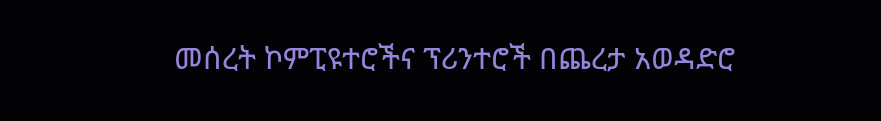መሰረት ኮምፒዩተሮችና ፕሪንተሮች በጨረታ አወዳድሮ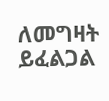ለመግዛት ይፈልጋል